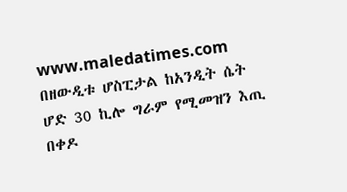www.maledatimes.com በዘውዲቱ ሆስፒታል ከአንዲት ሴት ሆድ 30 ኪሎ ግራም የሚመዝን እጢ በቀዶ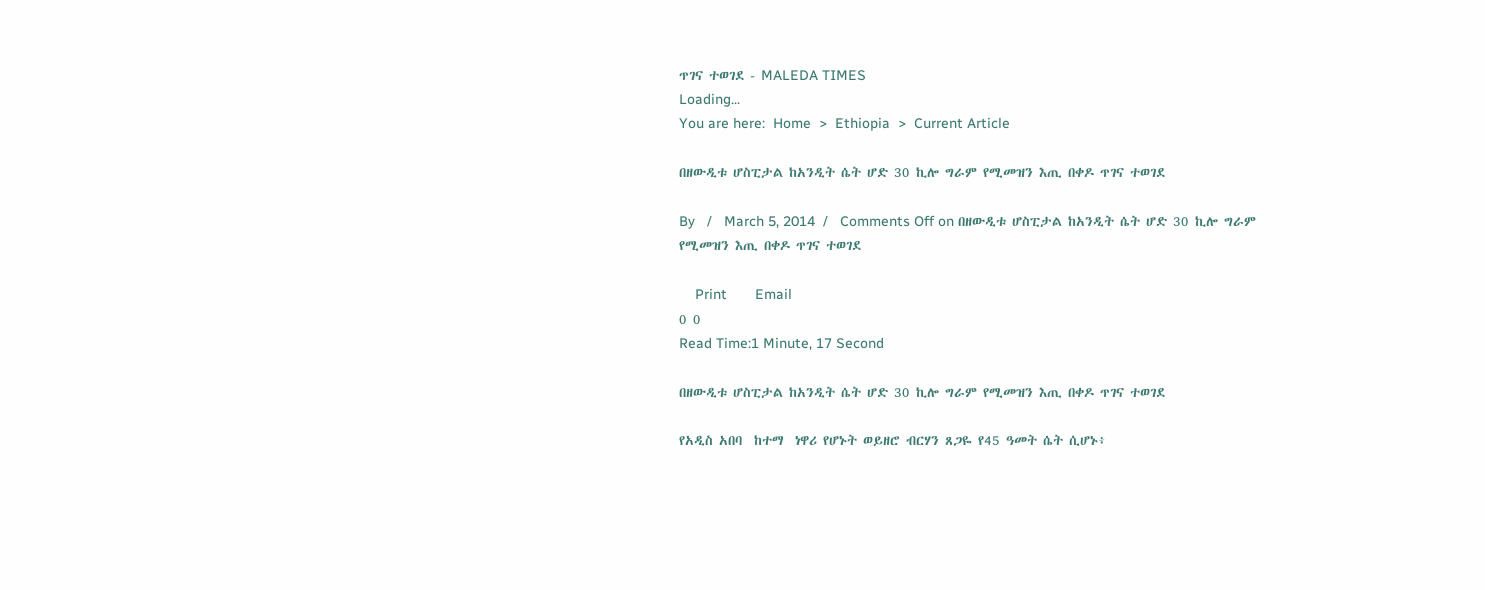ጥገና ተወገደ - MALEDA TIMES
Loading...
You are here:  Home  >  Ethiopia  >  Current Article

በዘውዲቱ ሆስፒታል ከአንዲት ሴት ሆድ 30 ኪሎ ግራም የሚመዝን እጢ በቀዶ ጥገና ተወገደ

By   /   March 5, 2014  /   Comments Off on በዘውዲቱ ሆስፒታል ከአንዲት ሴት ሆድ 30 ኪሎ ግራም የሚመዝን እጢ በቀዶ ጥገና ተወገደ

    Print       Email
0 0
Read Time:1 Minute, 17 Second

በዘውዲቱ ሆስፒታል ከአንዲት ሴት ሆድ 30 ኪሎ ግራም የሚመዝን እጢ በቀዶ ጥገና ተወገደ

የአዲስ አበባ  ከተማ  ነዋሪ የሆኑት ወይዘሮ ብርሃን ጸጋዬ የ45 ዓመት ሴት ሲሆኑ፥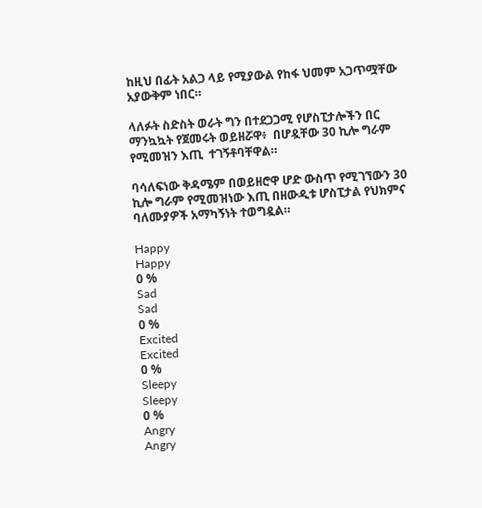ከዚህ በፊት አልጋ ላይ የሚያውል የከፋ ህመም አጋጥሟቸው አያውቅም ነበር።

ላለፉት ስድስት ወራት ግን በተደጋጋሚ የሆስፒታሎችን በር ማንኳኳት የጀመሩት ወይዘሯዋ፥  በሆዷቸው 30 ኪሎ ግራም  የሚመዝን እጢ  ተገኝቶባቸዋል።

ባሳለፍነው ቅዳሜም በወይዘሮዋ ሆድ ውስጥ የሚገኘውን 30 ኪሎ ግራም የሚመዝነው እጢ በዘውዲቱ ሆስፒታል የህክምና  ባለሙያዎች አማካኝነት ተወግዷል።

Happy
Happy
0 %
Sad
Sad
0 %
Excited
Excited
0 %
Sleepy
Sleepy
0 %
Angry
Angry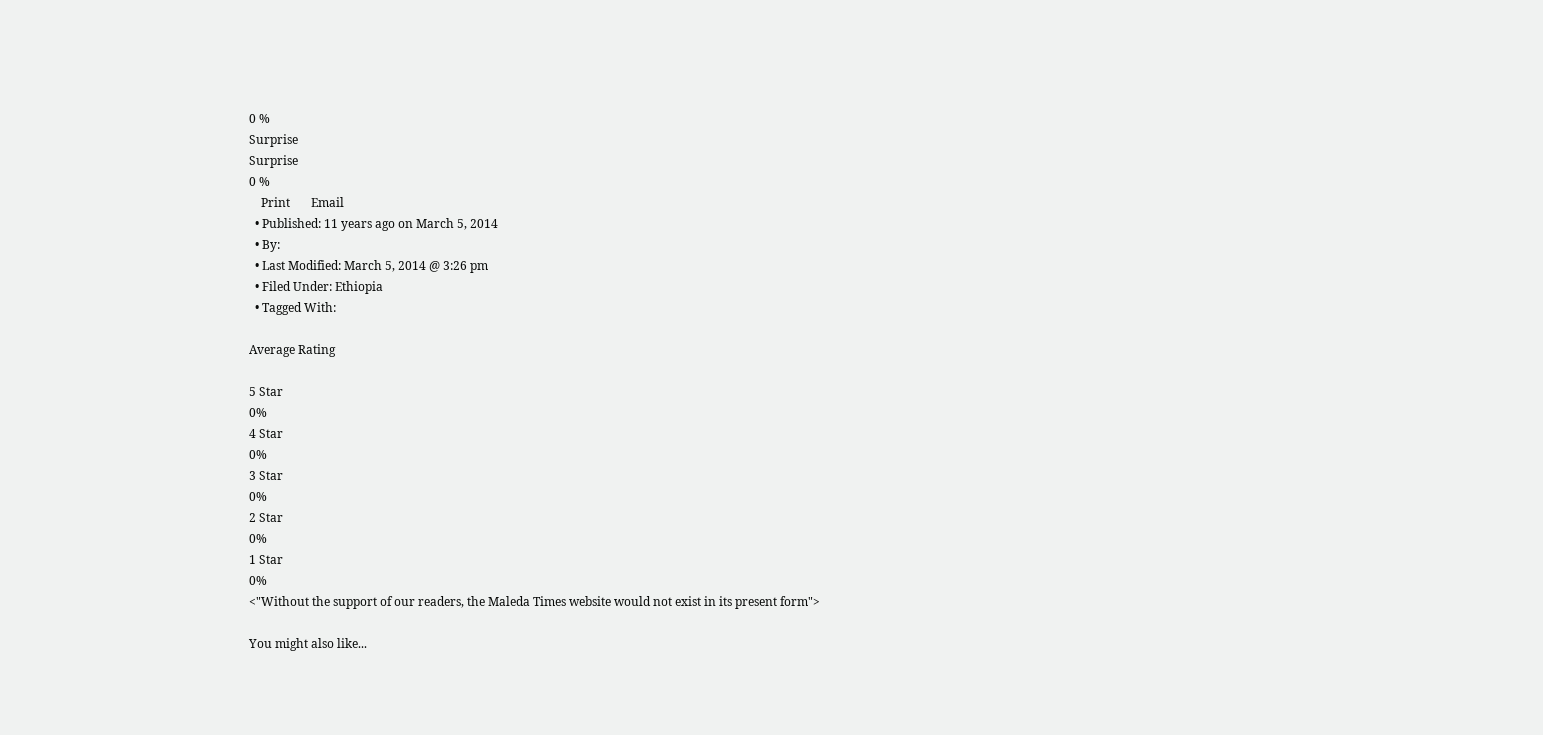0 %
Surprise
Surprise
0 %
    Print       Email
  • Published: 11 years ago on March 5, 2014
  • By:
  • Last Modified: March 5, 2014 @ 3:26 pm
  • Filed Under: Ethiopia
  • Tagged With:

Average Rating

5 Star
0%
4 Star
0%
3 Star
0%
2 Star
0%
1 Star
0%
<"Without the support of our readers, the Maleda Times website would not exist in its present form">

You might also like...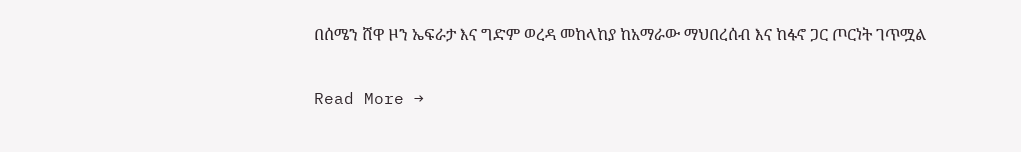በሰሜን ሸዋ ዞን ኤፍራታ እና ግድም ወረዳ መከላከያ ከአማራው ማህበረሰብ እና ከፋኖ ጋር ጦርነት ገጥሟል

Read More →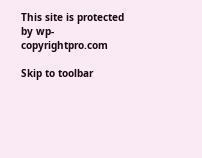This site is protected by wp-copyrightpro.com

Skip to toolbar